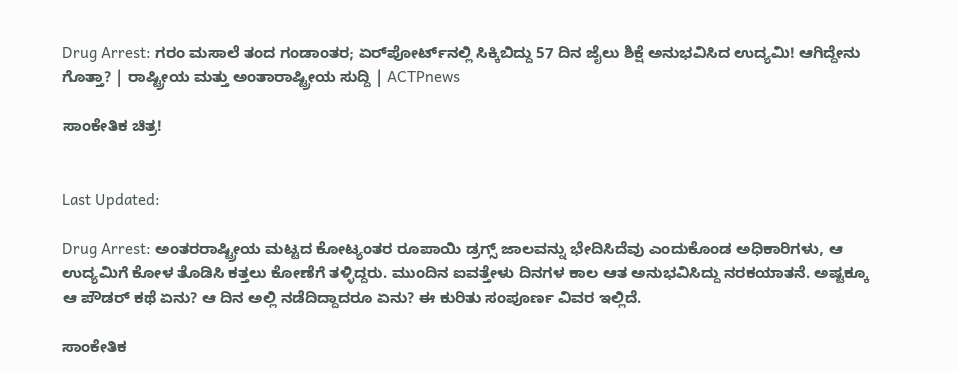Drug Arrest: ಗರಂ ಮಸಾಲೆ ತಂದ ಗಂಡಾಂತರ; ಏರ್‌ಪೋರ್ಟ್‌ನಲ್ಲಿ ಸಿಕ್ಕಿಬಿದ್ದು 57 ದಿನ ಜೈಲು ಶಿಕ್ಷೆ ಅನುಭವಿಸಿದ ಉದ್ಯಮಿ! ಆಗಿದ್ದೇನು ಗೊತ್ತಾ? | ರಾಷ್ಟ್ರೀಯ ಮತ್ತು ಅಂತಾರಾಷ್ಟ್ರೀಯ ಸುದ್ದಿ | ACTPnews

ಸಾಂಕೇತಿಕ ಚಿತ್ರ!


Last Updated:

Drug Arrest: ಅಂತರರಾಷ್ಟ್ರೀಯ ಮಟ್ಟದ ಕೋಟ್ಯಂತರ ರೂಪಾಯಿ ಡ್ರಗ್ಸ್ ಜಾಲವನ್ನು ಭೇದಿಸಿದೆವು ಎಂದುಕೊಂಡ ಅಧಿಕಾರಿಗಳು, ಆ ಉದ್ಯಮಿಗೆ ಕೋಳ ತೊಡಿಸಿ ಕತ್ತಲು ಕೋಣೆಗೆ ತಳ್ಳಿದ್ದರು. ಮುಂದಿನ ಐವತ್ತೇಳು ದಿನಗಳ ಕಾಲ ಆತ ಅನುಭವಿಸಿದ್ದು ನರಕಯಾತನೆ. ಅಷ್ಟಕ್ಕೂ ಆ ಪೌಡರ್ ಕಥೆ ಏನು? ಆ ದಿನ ಅಲ್ಲಿ ನಡೆದಿದ್ದಾದರೂ ಏನು? ಈ ಕುರಿತು ಸಂಪೂರ್ಣ ವಿವರ ಇಲ್ಲಿದೆ.

ಸಾಂಕೇತಿಕ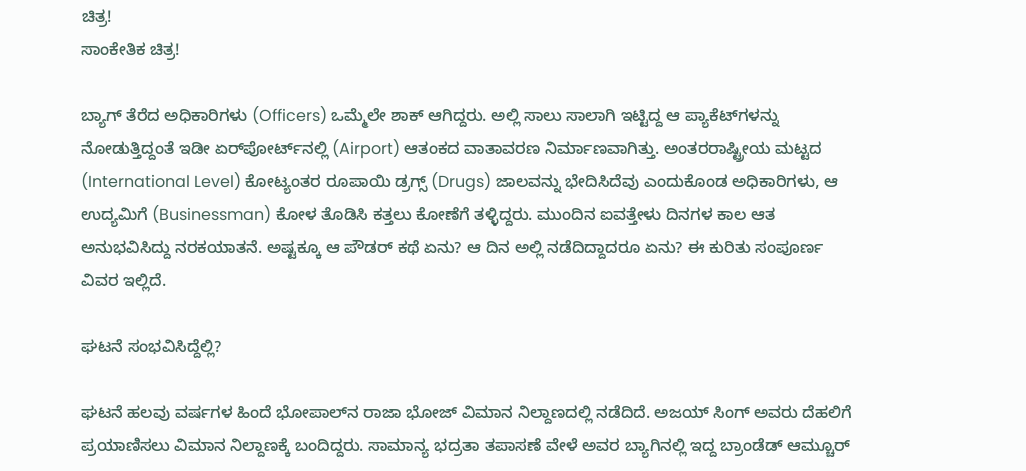ಚಿತ್ರ!
ಸಾಂಕೇತಿಕ ಚಿತ್ರ!

ಬ್ಯಾಗ್ ತೆರೆದ ಅಧಿಕಾರಿಗಳು (Officers) ಒಮ್ಮೆಲೇ ಶಾಕ್ ಆಗಿದ್ದರು. ಅಲ್ಲಿ ಸಾಲು ಸಾಲಾಗಿ ಇಟ್ಟಿದ್ದ ಆ ಪ್ಯಾಕೆಟ್‌ಗಳನ್ನು ನೋಡುತ್ತಿದ್ದಂತೆ ಇಡೀ ಏರ್‌ಪೋರ್ಟ್‌ನಲ್ಲಿ (Airport) ಆತಂಕದ ವಾತಾವರಣ ನಿರ್ಮಾಣವಾಗಿತ್ತು. ಅಂತರರಾಷ್ಟ್ರೀಯ ಮಟ್ಟದ (International Level) ಕೋಟ್ಯಂತರ ರೂಪಾಯಿ ಡ್ರಗ್ಸ್ (Drugs) ಜಾಲವನ್ನು ಭೇದಿಸಿದೆವು ಎಂದುಕೊಂಡ ಅಧಿಕಾರಿಗಳು, ಆ ಉದ್ಯಮಿಗೆ (Businessman) ಕೋಳ ತೊಡಿಸಿ ಕತ್ತಲು ಕೋಣೆಗೆ ತಳ್ಳಿದ್ದರು. ಮುಂದಿನ ಐವತ್ತೇಳು ದಿನಗಳ ಕಾಲ ಆತ ಅನುಭವಿಸಿದ್ದು ನರಕಯಾತನೆ. ಅಷ್ಟಕ್ಕೂ ಆ ಪೌಡರ್ ಕಥೆ ಏನು? ಆ ದಿನ ಅಲ್ಲಿ ನಡೆದಿದ್ದಾದರೂ ಏನು? ಈ ಕುರಿತು ಸಂಪೂರ್ಣ ವಿವರ ಇಲ್ಲಿದೆ.

ಘಟನೆ ಸಂಭವಿಸಿದ್ದೆಲ್ಲಿ?

ಘಟನೆ ಹಲವು ವರ್ಷಗಳ ಹಿಂದೆ ಭೋಪಾಲ್‌ನ ರಾಜಾ ಭೋಜ್ ವಿಮಾನ ನಿಲ್ದಾಣದಲ್ಲಿ ನಡೆದಿದೆ. ಅಜಯ್ ಸಿಂಗ್ ಅವರು ದೆಹಲಿಗೆ ಪ್ರಯಾಣಿಸಲು ವಿಮಾನ ನಿಲ್ದಾಣಕ್ಕೆ ಬಂದಿದ್ದರು. ಸಾಮಾನ್ಯ ಭದ್ರತಾ ತಪಾಸಣೆ ವೇಳೆ ಅವರ ಬ್ಯಾಗಿನಲ್ಲಿ ಇದ್ದ ಬ್ರಾಂಡೆಡ್ ಆಮ್ಚೂರ್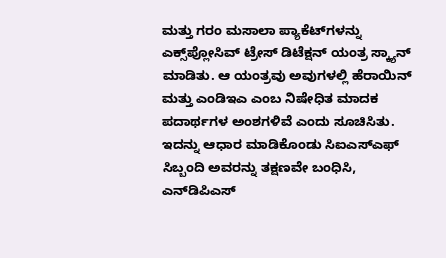ಮತ್ತು ಗರಂ ಮಸಾಲಾ ಪ್ಯಾಕೆಟ್‌ಗಳನ್ನು ಎಕ್ಸ್‌ಪ್ಲೋಸಿವ್ ಟ್ರೇಸ್ ಡಿಟೆಕ್ಷನ್ ಯಂತ್ರ ಸ್ಕ್ಯಾನ್ ಮಾಡಿತು. ಆ ಯಂತ್ರವು ಅವುಗಳಲ್ಲಿ ಹೆರಾಯಿನ್ ಮತ್ತು ಎಂಡಿಇಎ ಎಂಬ ನಿಷೇಧಿತ ಮಾದಕ ಪದಾರ್ಥಗಳ ಅಂಶಗಳಿವೆ ಎಂದು ಸೂಚಿಸಿತು. ಇದನ್ನು ಆಧಾರ ಮಾಡಿಕೊಂಡು ಸಿಐಎಸ್ಎಫ್ ಸಿಬ್ಬಂದಿ ಅವರನ್ನು ತಕ್ಷಣವೇ ಬಂಧಿಸಿ, ಎನ್‌ಡಿಪಿಎಸ್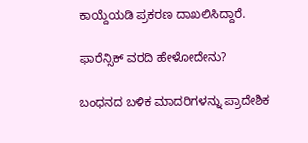ಕಾಯ್ದೆಯಡಿ ಪ್ರಕರಣ ದಾಖಲಿಸಿದ್ದಾರೆ.

ಫಾರೆನ್ಸಿಕ್ ವರದಿ ಹೇಳೋದೇನು?

ಬಂಧನದ ಬಳಿಕ ಮಾದರಿಗಳನ್ನು ಪ್ರಾದೇಶಿಕ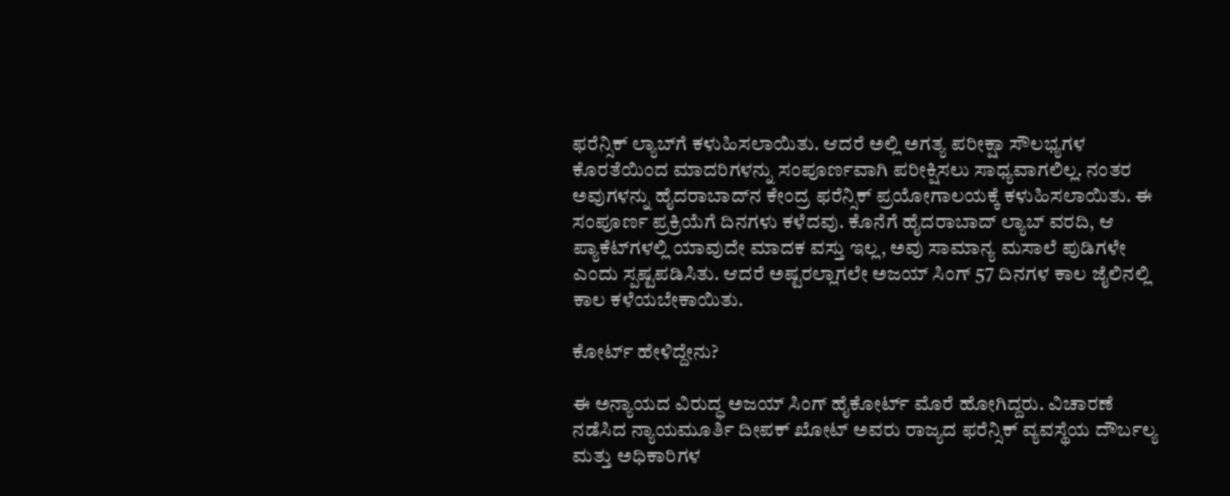ಫರೆನ್ಸಿಕ್ ಲ್ಯಾಬ್‌ಗೆ ಕಳುಹಿಸಲಾಯಿತು. ಆದರೆ ಅಲ್ಲಿ ಅಗತ್ಯ ಪರೀಕ್ಷಾ ಸೌಲಭ್ಯಗಳ ಕೊರತೆಯಿಂದ ಮಾದರಿಗಳನ್ನು ಸಂಪೂರ್ಣವಾಗಿ ಪರೀಕ್ಷಿಸಲು ಸಾಧ್ಯವಾಗಲಿಲ್ಲ. ನಂತರ ಅವುಗಳನ್ನು ಹೈದರಾಬಾದ್‌ನ ಕೇಂದ್ರ ಫರೆನ್ಸಿಕ್ ಪ್ರಯೋಗಾಲಯಕ್ಕೆ ಕಳುಹಿಸಲಾಯಿತು. ಈ ಸಂಪೂರ್ಣ ಪ್ರಕ್ರಿಯೆಗೆ ದಿನಗಳು ಕಳೆದವು. ಕೊನೆಗೆ ಹೈದರಾಬಾದ್ ಲ್ಯಾಬ್ ವರದಿ, ಆ ಪ್ಯಾಕೆಟ್‌ಗಳಲ್ಲಿ ಯಾವುದೇ ಮಾದಕ ವಸ್ತು ಇಲ್ಲ, ಅವು ಸಾಮಾನ್ಯ ಮಸಾಲೆ ಪುಡಿಗಳೇ ಎಂದು ಸ್ಪಷ್ಟಪಡಿಸಿತು. ಆದರೆ ಅಷ್ಟರಲ್ಲಾಗಲೇ ಅಜಯ್ ಸಿಂಗ್ 57 ದಿನಗಳ ಕಾಲ ಜೈಲಿನಲ್ಲಿ ಕಾಲ ಕಳೆಯಬೇಕಾಯಿತು.

ಕೋರ್ಟ್ ಹೇಳಿದ್ದೇನು?

ಈ ಅನ್ಯಾಯದ ವಿರುದ್ಧ ಅಜಯ್ ಸಿಂಗ್ ಹೈಕೋರ್ಟ್ ಮೊರೆ ಹೋಗಿದ್ದರು. ವಿಚಾರಣೆ ನಡೆಸಿದ ನ್ಯಾಯಮೂರ್ತಿ ದೀಪಕ್ ಖೋಟ್ ಅವರು ರಾಜ್ಯದ ಫರೆನ್ಸಿಕ್ ವ್ಯವಸ್ಥೆಯ ದೌರ್ಬಲ್ಯ ಮತ್ತು ಅಧಿಕಾರಿಗಳ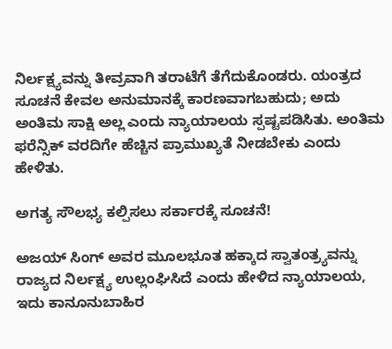ನಿರ್ಲಕ್ಷ್ಯವನ್ನು ತೀವ್ರವಾಗಿ ತರಾಟೆಗೆ ತೆಗೆದುಕೊಂಡರು. ಯಂತ್ರದ ಸೂಚನೆ ಕೇವಲ ಅನುಮಾನಕ್ಕೆ ಕಾರಣವಾಗಬಹುದು; ಅದು ಅಂತಿಮ ಸಾಕ್ಷಿ ಅಲ್ಲ ಎಂದು ನ್ಯಾಯಾಲಯ ಸ್ಪಷ್ಟಪಡಿಸಿತು. ಅಂತಿಮ ಫರೆನ್ಸಿಕ್ ವರದಿಗೇ ಹೆಚ್ಚಿನ ಪ್ರಾಮುಖ್ಯತೆ ನೀಡಬೇಕು ಎಂದು ಹೇಳಿತು.

ಅಗತ್ಯ ಸೌಲಭ್ಯ ಕಲ್ಪಿಸಲು ಸರ್ಕಾರಕ್ಕೆ ಸೂಚನೆ!

ಅಜಯ್ ಸಿಂಗ್ ಅವರ ಮೂಲಭೂತ ಹಕ್ಕಾದ ಸ್ವಾತಂತ್ರ್ಯವನ್ನು ರಾಜ್ಯದ ನಿರ್ಲಕ್ಷ್ಯ ಉಲ್ಲಂಘಿಸಿದೆ ಎಂದು ಹೇಳಿದ ನ್ಯಾಯಾಲಯ, ಇದು ಕಾನೂನುಬಾಹಿರ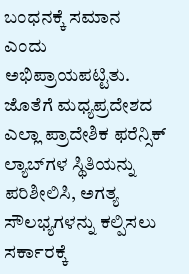ಬಂಧನಕ್ಕೆ ಸಮಾನ ಎಂದು ಅಭಿಪ್ರಾಯಪಟ್ಟಿತು. ಜೊತೆಗೆ ಮಧ್ಯಪ್ರದೇಶದ ಎಲ್ಲಾ ಪ್ರಾದೇಶಿಕ ಫರೆನ್ಸಿಕ್ ಲ್ಯಾಬ್‌ಗಳ ಸ್ಥಿತಿಯನ್ನು ಪರಿಶೀಲಿಸಿ, ಅಗತ್ಯ ಸೌಲಭ್ಯಗಳನ್ನು ಕಲ್ಪಿಸಲು ಸರ್ಕಾರಕ್ಕೆ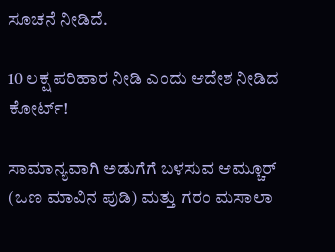ಸೂಚನೆ ನೀಡಿದೆ.

10 ಲಕ್ಷ ಪರಿಹಾರ ನೀಡಿ ಎಂದು ಆದೇಶ ನೀಡಿದ ಕೋರ್ಟ್!

ಸಾಮಾನ್ಯವಾಗಿ ಅಡುಗೆಗೆ ಬಳಸುವ ಆಮ್ಚೂರ್ (ಒಣ ಮಾವಿನ ಪುಡಿ) ಮತ್ತು ಗರಂ ಮಸಾಲಾ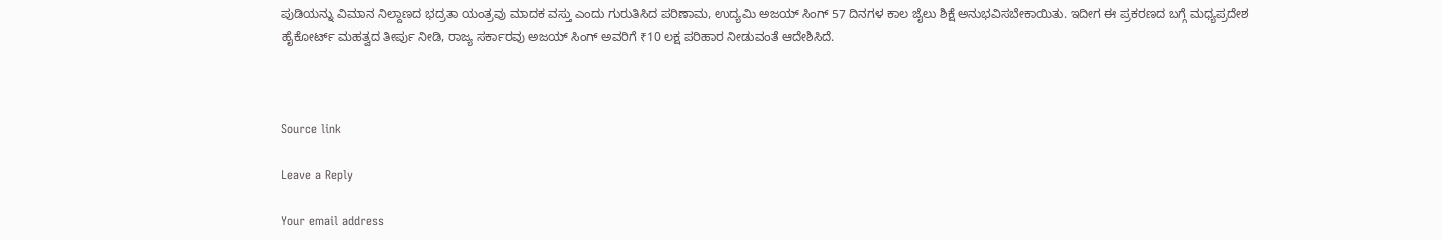ಪುಡಿಯನ್ನು ವಿಮಾನ ನಿಲ್ದಾಣದ ಭದ್ರತಾ ಯಂತ್ರವು ಮಾದಕ ವಸ್ತು ಎಂದು ಗುರುತಿಸಿದ ಪರಿಣಾಮ, ಉದ್ಯಮಿ ಅಜಯ್ ಸಿಂಗ್ 57 ದಿನಗಳ ಕಾಲ ಜೈಲು ಶಿಕ್ಷೆ ಅನುಭವಿಸಬೇಕಾಯಿತು. ಇದೀಗ ಈ ಪ್ರಕರಣದ ಬಗ್ಗೆ ಮಧ್ಯಪ್ರದೇಶ ಹೈಕೋರ್ಟ್ ಮಹತ್ವದ ತೀರ್ಪು ನೀಡಿ, ರಾಜ್ಯ ಸರ್ಕಾರವು ಅಜಯ್ ಸಿಂಗ್ ಅವರಿಗೆ ₹10 ಲಕ್ಷ ಪರಿಹಾರ ನೀಡುವಂತೆ ಆದೇಶಿಸಿದೆ.



Source link

Leave a Reply

Your email address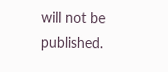will not be published.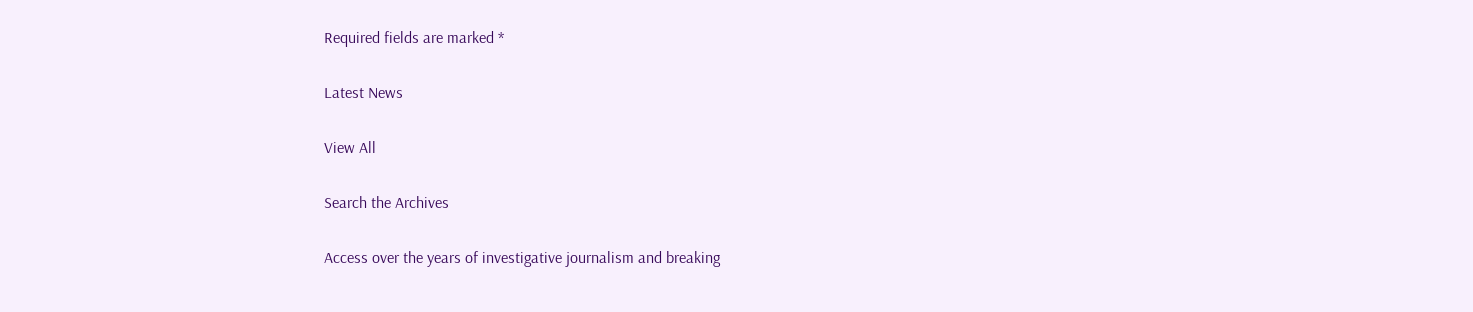Required fields are marked *

Latest News

View All

Search the Archives

Access over the years of investigative journalism and breaking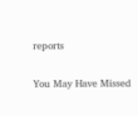reports

You May Have Missed